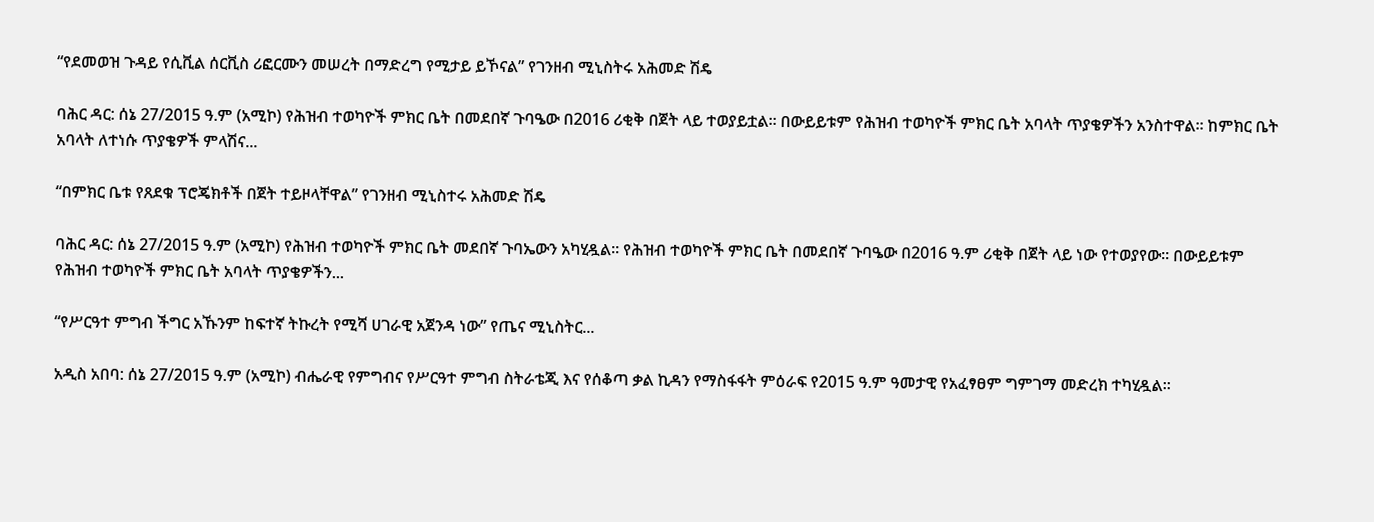“የደመወዝ ጉዳይ የሲቪል ሰርቪስ ሪፎርሙን መሠረት በማድረግ የሚታይ ይኾናል” የገንዘብ ሚኒስትሩ አሕመድ ሽዴ

ባሕር ዳር: ሰኔ 27/2015 ዓ.ም (አሚኮ) የሕዝብ ተወካዮች ምክር ቤት በመደበኛ ጉባዔው በ2016 ሪቂቅ በጀት ላይ ተወያይቷል። በውይይቱም የሕዝብ ተወካዮች ምክር ቤት አባላት ጥያቄዎችን አንስተዋል፡፡ ከምክር ቤት አባላት ለተነሱ ጥያቄዎች ምላሽና...

“በምክር ቤቱ የጸደቁ ፕሮጄክቶች በጀት ተይዞላቸዋል” የገንዘብ ሚኒስተሩ አሕመድ ሽዴ

ባሕር ዳር: ሰኔ 27/2015 ዓ.ም (አሚኮ) የሕዝብ ተወካዮች ምክር ቤት መደበኛ ጉባኤውን አካሂዷል፡፡ የሕዝብ ተወካዮች ምክር ቤት በመደበኛ ጉባዔው በ2016 ዓ.ም ሪቂቅ በጀት ላይ ነው የተወያየው፡፡ በውይይቱም የሕዝብ ተወካዮች ምክር ቤት አባላት ጥያቄዎችን...

“የሥርዓተ ምግብ ችግር አኹንም ከፍተኛ ትኩረት የሚሻ ሀገራዊ አጀንዳ ነው” የጤና ሚኒስትር...

አዲስ አበባ: ሰኔ 27/2015 ዓ.ም (አሚኮ) ብሔራዊ የምግብና የሥርዓተ ምግብ ስትራቴጂ እና የሰቆጣ ቃል ኪዳን የማስፋፋት ምዕራፍ የ2015 ዓ.ም ዓመታዊ የአፈፃፀም ግምገማ መድረክ ተካሂዷል።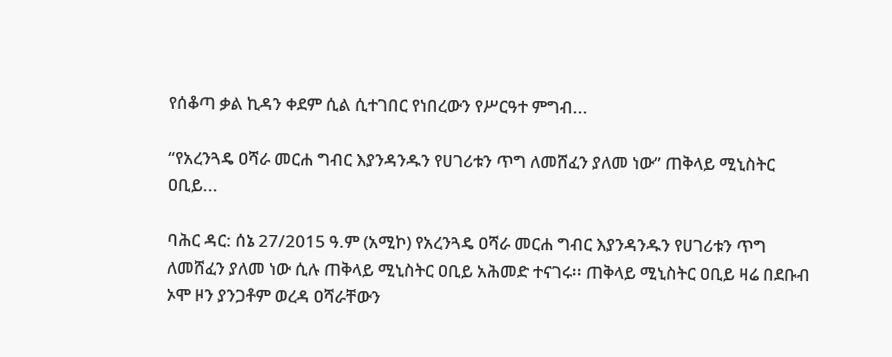የሰቆጣ ቃል ኪዳን ቀደም ሲል ሲተገበር የነበረውን የሥርዓተ ምግብ...

“የአረንጓዴ ዐሻራ መርሐ ግብር እያንዳንዱን የሀገሪቱን ጥግ ለመሸፈን ያለመ ነው” ጠቅላይ ሚኒስትር ዐቢይ...

ባሕር ዳር: ሰኔ 27/2015 ዓ.ም (አሚኮ) የአረንጓዴ ዐሻራ መርሐ ግብር እያንዳንዱን የሀገሪቱን ጥግ ለመሸፈን ያለመ ነው ሲሉ ጠቅላይ ሚኒስትር ዐቢይ አሕመድ ተናገሩ፡፡ ጠቅላይ ሚኒስትር ዐቢይ ዛሬ በደቡብ ኦሞ ዞን ያንጋቶም ወረዳ ዐሻራቸውን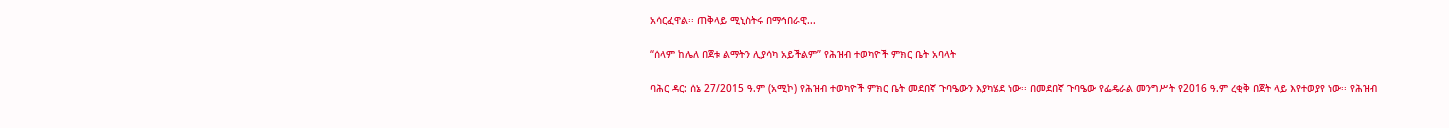አሳርፈዋል፡፡ ጠቅላይ ሚኒስትሩ በማኅበራዊ...

“ሰላም ከሌለ በጀቱ ልማትን ሊያሳካ አይችልም” የሕዝብ ተወካዮች ምክር ቤት አባላት

ባሕር ዳር: ሰኔ 27/2015 ዓ.ም (አሚኮ) የሕዝብ ተወካዮች ምክር ቤት መደበኛ ጉባዔውን እያካሄደ ነው፡፡ በመደበኛ ጉባዔው የፌዴራል መንግሥት የ2016 ዓ.ም ረቂቅ በጀት ላይ እየተወያየ ነው፡፡ የሕዝብ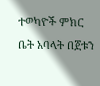ተወካዮች ምክር ቤት አባላት በጀቱን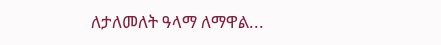ለታለመለት ዓላማ ለማዋል...